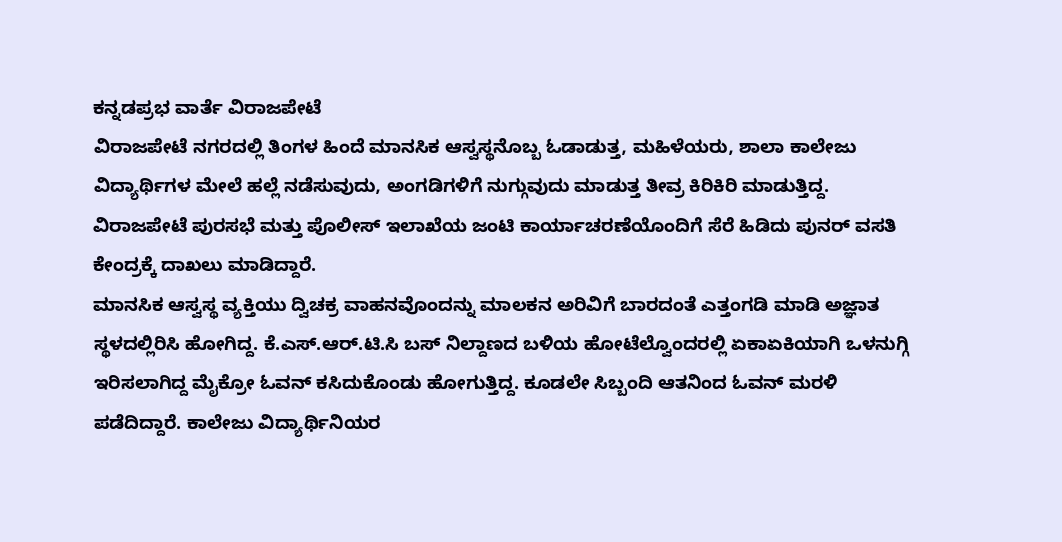ಕನ್ನಡಪ್ರಭ ವಾರ್ತೆ ವಿರಾಜಪೇಟೆ
ವಿರಾಜಪೇಟೆ ನಗರದಲ್ಲಿ ತಿಂಗಳ ಹಿಂದೆ ಮಾನಸಿಕ ಆಸ್ವಸ್ಥನೊಬ್ಬ ಓಡಾಡುತ್ತ, ಮಹಿಳೆಯರು, ಶಾಲಾ ಕಾಲೇಜು ವಿದ್ಯಾರ್ಥಿಗಳ ಮೇಲೆ ಹಲ್ಲೆ ನಡೆಸುವುದು, ಅಂಗಡಿಗಳಿಗೆ ನುಗ್ಗುವುದು ಮಾಡುತ್ತ ತೀವ್ರ ಕಿರಿಕಿರಿ ಮಾಡುತ್ತಿದ್ದ. ವಿರಾಜಪೇಟೆ ಪುರಸಭೆ ಮತ್ತು ಪೊಲೀಸ್ ಇಲಾಖೆಯ ಜಂಟಿ ಕಾರ್ಯಾಚರಣೆಯೊಂದಿಗೆ ಸೆರೆ ಹಿಡಿದು ಪುನರ್ ವಸತಿ ಕೇಂದ್ರಕ್ಕೆ ದಾಖಲು ಮಾಡಿದ್ದಾರೆ.
ಮಾನಸಿಕ ಆಸ್ವಸ್ಥ ವ್ಯಕ್ತಿಯು ದ್ವಿಚಕ್ರ ವಾಹನವೊಂದನ್ನು ಮಾಲಕನ ಅರಿವಿಗೆ ಬಾರದಂತೆ ಎತ್ತಂಗಡಿ ಮಾಡಿ ಅಜ್ಞಾತ ಸ್ಥಳದಲ್ಲಿರಿಸಿ ಹೋಗಿದ್ದ. ಕೆ.ಎಸ್.ಆರ್.ಟಿ.ಸಿ ಬಸ್ ನಿಲ್ದಾಣದ ಬಳಿಯ ಹೋಟೆಲ್ವೊಂದರಲ್ಲಿ ಏಕಾಏಕಿಯಾಗಿ ಒಳನುಗ್ಗಿ ಇರಿಸಲಾಗಿದ್ದ ಮೈಕ್ರೋ ಓವನ್ ಕಸಿದುಕೊಂಡು ಹೋಗುತ್ತಿದ್ದ. ಕೂಡಲೇ ಸಿಬ್ಬಂದಿ ಆತನಿಂದ ಓವನ್ ಮರಳಿ ಪಡೆದಿದ್ದಾರೆ. ಕಾಲೇಜು ವಿದ್ಯಾರ್ಥಿನಿಯರ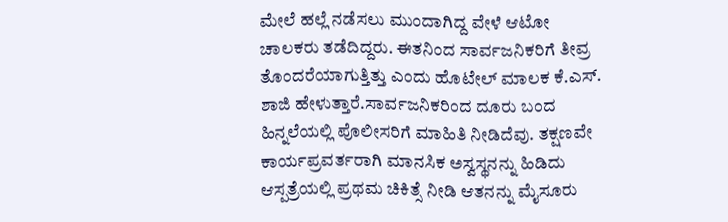ಮೇಲೆ ಹಲ್ಲೆ ನಡೆಸಲು ಮುಂದಾಗಿದ್ದ ವೇಳೆ ಆಟೋ ಚಾಲಕರು ತಡೆದಿದ್ದರು. ಈತನಿಂದ ಸಾರ್ವಜನಿಕರಿಗೆ ತೀವ್ರ ತೊಂದರೆಯಾಗುತ್ತಿತ್ತು ಎಂದು ಹೊಟೇಲ್ ಮಾಲಕ ಕೆ.ಎಸ್. ಶಾಜಿ ಹೇಳುತ್ತಾರೆ.ಸಾರ್ವಜನಿಕರಿಂದ ದೂರು ಬಂದ ಹಿನ್ನಲೆಯಲ್ಲಿ ಪೊಲೀಸರಿಗೆ ಮಾಹಿತಿ ನೀಡಿದೆವು. ತಕ್ಷಣವೇ ಕಾರ್ಯಪ್ರವರ್ತರಾಗಿ ಮಾನಸಿಕ ಅಸ್ವಸ್ಥನನ್ನು ಹಿಡಿದು ಆಸ್ಪತ್ರೆಯಲ್ಲಿ ಪ್ರಥಮ ಚಿಕಿತ್ಸೆ ನೀಡಿ ಆತನನ್ನು ಮೈಸೂರು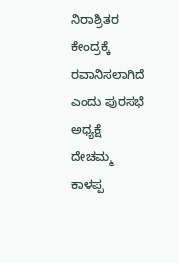ನಿರಾಶ್ರಿತರ ಕೇಂದ್ರಕ್ಕೆ ರವಾನಿಸಲಾಗಿದೆ ಎಂದು ಪುರಸಭೆ ಅಧ್ಯಕ್ಷೆ ದೇಚಮ್ಮ ಕಾಳಪ್ಪ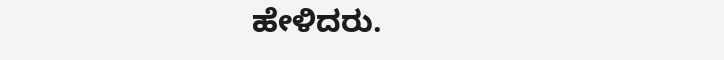ಹೇಳಿದರು.